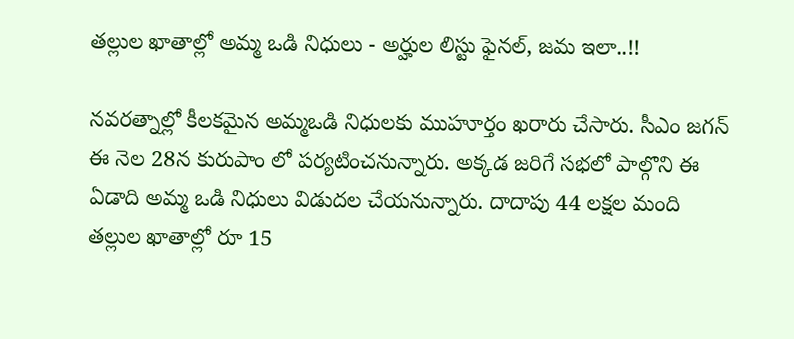తల్లుల ఖాతాల్లో అమ్మ ఒడి నిధులు - అర్హుల లిస్టు ఫైనల్, జమ ఇలా..!!

నవరత్నాల్లో కీలకమైన అమ్మఒడి నిధులకు ముహూర్తం ఖరారు చేసారు. సీఎం జగన్ ఈ నెల 28న కురుపాం లో పర్యటించనున్నారు. అక్కడ జరిగే సభలో పాల్గొని ఈ ఏడాది అమ్మ ఒడి నిధులు విడుదల చేయనున్నారు. దాదాపు 44 లక్షల మంది తల్లుల ఖాతాల్లో రూ 15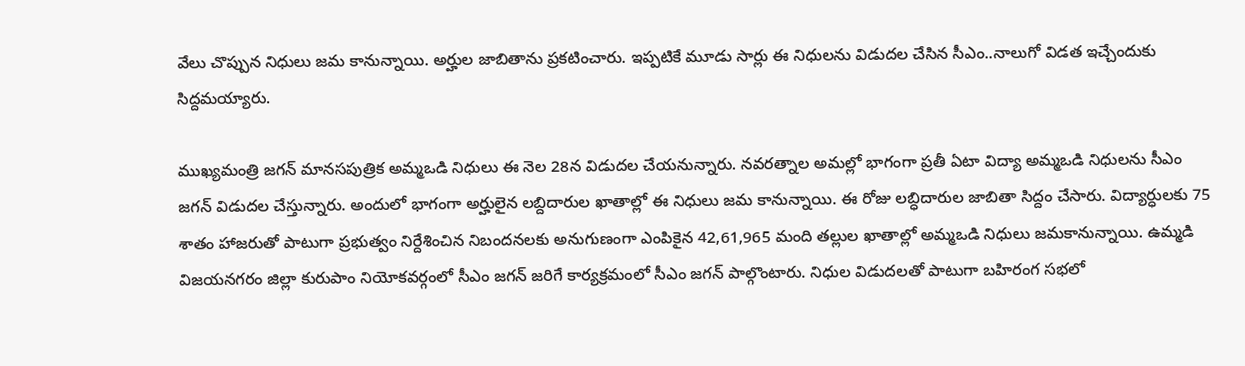వేలు చొప్పున నిధులు జమ కానున్నాయి. అర్హుల జాబితాను ప్రకటించారు. ఇప్పటికే మూడు సార్లు ఈ నిధులను విడుదల చేసిన సీఎం..నాలుగో విడత ఇచ్చేందుకు సిద్దమయ్యారు.

ముఖ్యమంత్రి జగన్ మానసపుత్రిక అమ్మఒడి నిధులు ఈ నెల 28న విడుదల చేయనున్నారు. నవరత్నాల అమల్లో భాగంగా ప్రతీ ఏటా విద్యా అమ్మఒడి నిధులను సీఎం జగన్ విడుదల చేస్తున్నారు. అందులో భాగంగా అర్హులైన లబ్దిదారుల ఖాతాల్లో ఈ నిధులు జమ కానున్నాయి. ఈ రోజు లబ్ధిదారుల జాబితా సిద్దం చేసారు. విద్యార్ధులకు 75 శాతం హాజరుతో పాటుగా ప్రభుత్వం నిర్దేశించిన నిబందనలకు అనుగుణంగా ఎంపికైన 42,61,965 మంది తల్లుల ఖాతాల్లో అమ్మఒడి నిధులు జమకానున్నాయి. ఉమ్మడి విజయనగరం జిల్లా కురుపాం నియోకవర్గంలో సీఎం జగన్ జరిగే కార్యక్రమంలో సీఎం జగన్ పాల్గొంటారు. నిధుల విడుదలతో పాటుగా బహిరంగ సభలో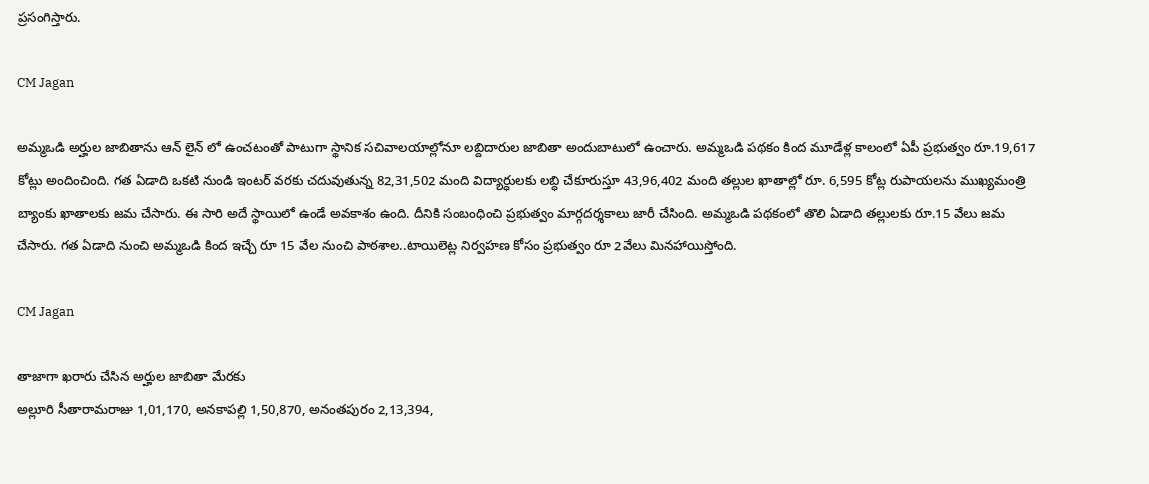ప్రసంగిస్తారు.

CM Jagan

అమ్మఒడి అర్హుల జాబితాను ఆన్ లైన్ లో ఉంచటంతో పాటుగా స్థానిక సచివాలయాల్లోనూ లబ్దిదారుల జాబితా అందుబాటులో ఉంచారు. అమ్మఒడి పథకం కింద మూడేళ్ల కాలంలో ఏపీ ప్రభుత్వం రూ.19,617 కోట్లు అందించింది. గత ఏడాది ఒకటి నుండి ఇంటర్‌ వరకు చదువుతున్న 82,31,502 మంది విద్యార్ధులకు లబ్ధి చేకూరుస్తూ 43,96,402 మంది తల్లుల ఖాతాల్లో రూ. 6,595 కోట్ల రుపాయలను ముఖ్యమంత్రి బ్యాంకు ఖాతాలకు జమ చేసారు. ఈ సారి అదే స్థాయిలో ఉండే అవకాశం ఉంది. దీనికి సంబంధించి ప్రభుత్వం మార్గదర్శకాలు జారీ చేసింది. అమ్మఒడి పథకంలో తొలి ఏడాది తల్లులకు రూ.15 వేలు జమ చేసారు. గత ఏడాది నుంచి అమ్మఒడి కింద ఇచ్చే రూ 15 వేల నుంచి పాఠశాల..టాయిలెట్ల నిర్వహణ కోసం ప్రభుత్వం రూ 2వేలు మినహాయిస్తోంది.

CM Jagan

తాజాగా ఖరారు చేసిన అర్హుల జాబితా మేరకు
అల్లూరి సీతారామరాజు 1,01,170, అనకాపల్లి 1,50,870, అనంతపురం 2,13,394,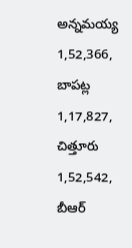అన్నమయ్య 1,52,366, బాపట్ల 1,17,827, చిత్తూరు 1,52,542, బీఆర్‌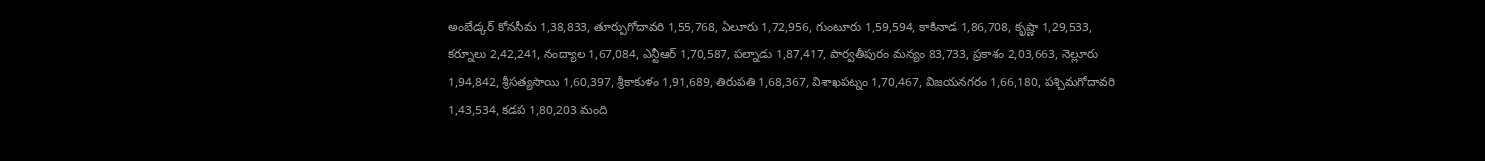అంబేడ్కర్‌ కోనసీమ 1,38,833, తూర్పుగోదావరి 1,55,768, ఏలూరు 1,72,956, గుంటూరు 1,59,594, కాకినాడ 1,86,708, కృష్ణా 1,29,533, కర్నూలు 2,42,241, నంద్యాల 1,67,084, ఎన్టీఆర్‌ 1,70,587, పల్నాడు 1,87,417, పార్వతీపురం మన్యం 83,733, ప్రకాశం 2,03,663, నెల్లూరు 1,94,842, శ్రీసత్యసాయి 1,60,397, శ్రీకాకుళం 1,91,689, తిరుపతి 1,68,367, విశాఖపట్నం 1,70,467, విజయనగరం 1,66,180, పశ్చిమగోదావరి 1,43,534, కడప 1,80,203 మంది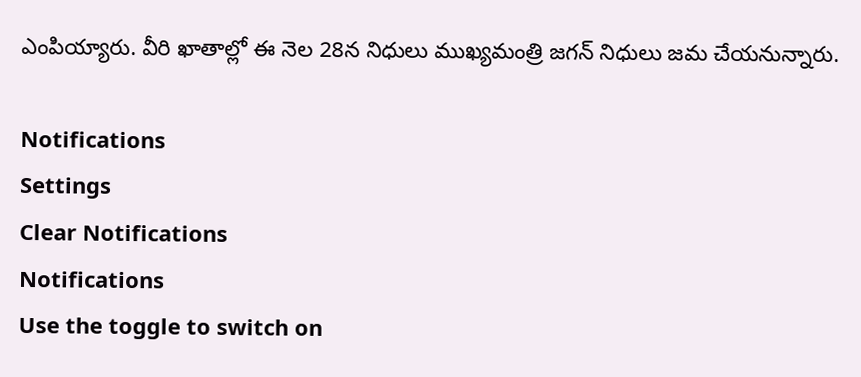ఎంపియ్యారు. వీరి ఖాతాల్లో ఈ నెల 28న నిధులు ముఖ్యమంత్రి జగన్ నిధులు జమ చేయనున్నారు.

Notifications
Settings
Clear Notifications
Notifications
Use the toggle to switch on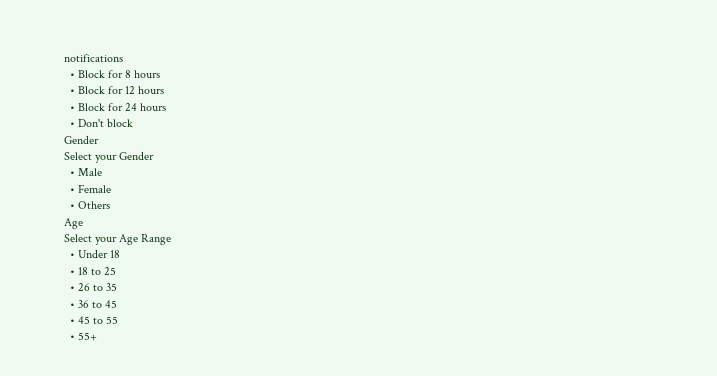notifications
  • Block for 8 hours
  • Block for 12 hours
  • Block for 24 hours
  • Don't block
Gender
Select your Gender
  • Male
  • Female
  • Others
Age
Select your Age Range
  • Under 18
  • 18 to 25
  • 26 to 35
  • 36 to 45
  • 45 to 55
  • 55+